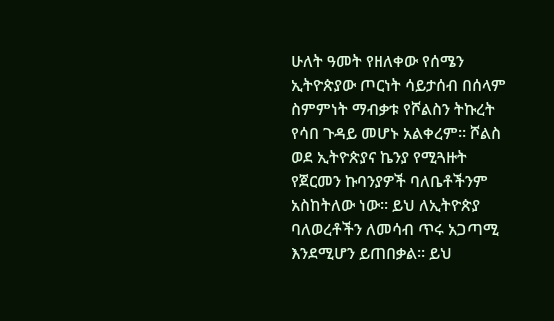ሁለት ዓመት የዘለቀው የሰሜን ኢትዮጵያው ጦርነት ሳይታሰብ በሰላም ስምምነት ማብቃቱ የሾልስን ትኩረት የሳበ ጉዳይ መሆኑ አልቀረም። ሾልስ ወደ ኢትዮጵያና ኬንያ የሚጓዙት የጀርመን ኩባንያዎች ባለቤቶችንም አስከትለው ነው። ይህ ለኢትዮጵያ ባለወረቶችን ለመሳብ ጥሩ አጋጣሚ እንደሚሆን ይጠበቃል። ይህ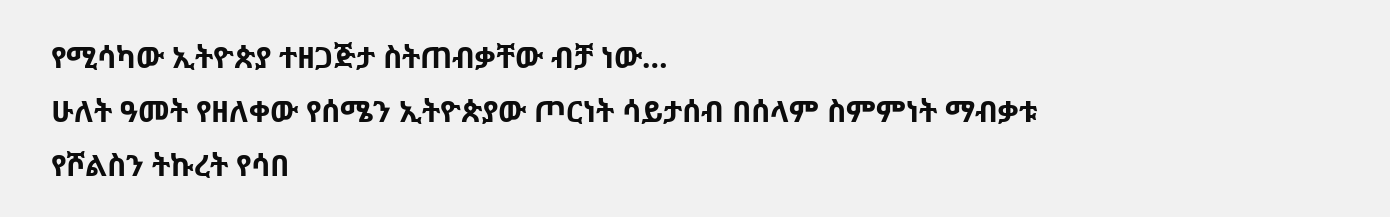የሚሳካው ኢትዮጵያ ተዘጋጅታ ስትጠብቃቸው ብቻ ነው…
ሁለት ዓመት የዘለቀው የሰሜን ኢትዮጵያው ጦርነት ሳይታሰብ በሰላም ስምምነት ማብቃቱ የሾልስን ትኩረት የሳበ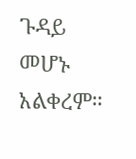ጉዳይ መሆኑ አልቀረም።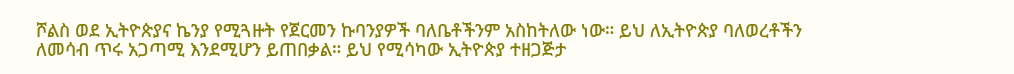ሾልስ ወደ ኢትዮጵያና ኬንያ የሚጓዙት የጀርመን ኩባንያዎች ባለቤቶችንም አስከትለው ነው። ይህ ለኢትዮጵያ ባለወረቶችን ለመሳብ ጥሩ አጋጣሚ እንደሚሆን ይጠበቃል። ይህ የሚሳካው ኢትዮጵያ ተዘጋጅታ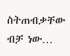ስትጠብቃቸው ብቻ ነው…